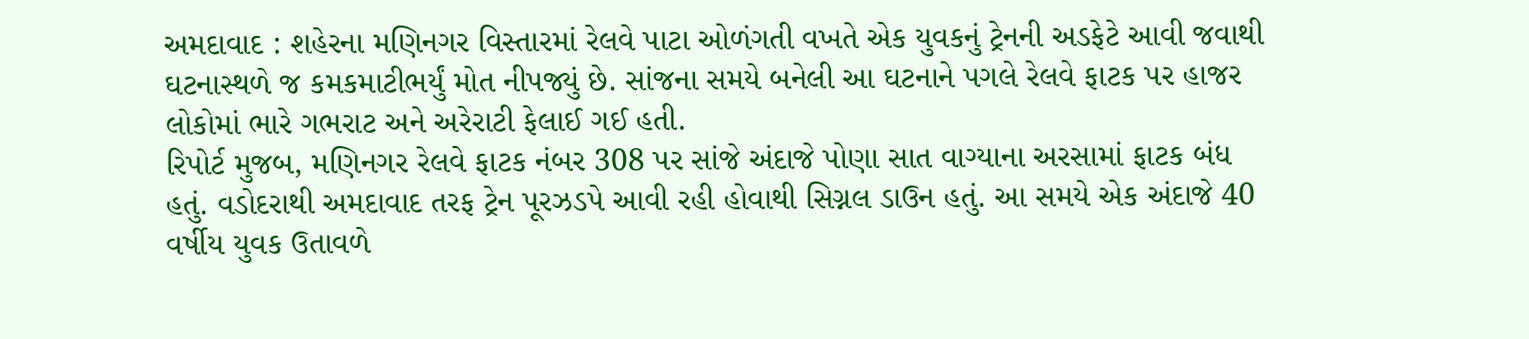અમદાવાદ : શહેરના મણિનગર વિસ્તારમાં રેલવે પાટા ઓળંગતી વખતે એક યુવકનું ટ્રેનની અડફેટે આવી જવાથી ઘટનાસ્થળે જ કમકમાટીભર્યું મોત નીપજ્યું છે. સાંજના સમયે બનેલી આ ઘટનાને પગલે રેલવે ફાટક પર હાજર લોકોમાં ભારે ગભરાટ અને અરેરાટી ફેલાઈ ગઈ હતી.
રિપોર્ટ મુજબ, મણિનગર રેલવે ફાટક નંબર 308 પર સાંજે અંદાજે પોણા સાત વાગ્યાના અરસામાં ફાટક બંધ હતું. વડોદરાથી અમદાવાદ તરફ ટ્રેન પૂરઝડપે આવી રહી હોવાથી સિગ્નલ ડાઉન હતું. આ સમયે એક અંદાજે 40 વર્ષીય યુવક ઉતાવળે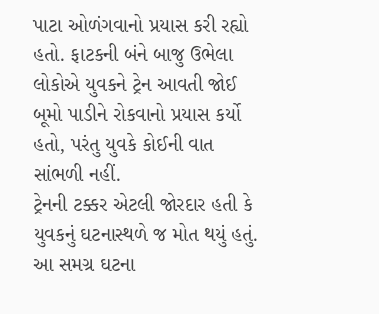પાટા ઓળંગવાનો પ્રયાસ કરી રહ્યો હતો. ફાટકની બંને બાજુ ઉભેલા લોકોએ યુવકને ટ્રેન આવતી જોઈ બૂમો પાડીને રોકવાનો પ્રયાસ કર્યો હતો, પરંતુ યુવકે કોઈની વાત સાંભળી નહીં.
ટ્રેનની ટક્કર એટલી જોરદાર હતી કે યુવકનું ઘટનાસ્થળે જ મોત થયું હતું. આ સમગ્ર ઘટના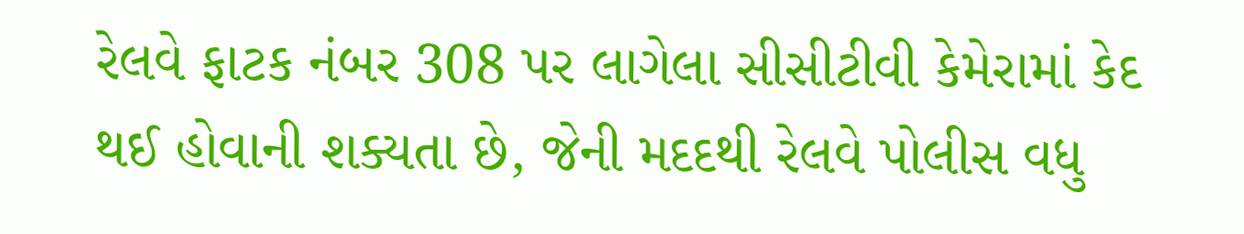રેલવે ફાટક નંબર 308 પર લાગેલા સીસીટીવી કેમેરામાં કેદ થઈ હોવાની શક્યતા છે, જેની મદદથી રેલવે પોલીસ વધુ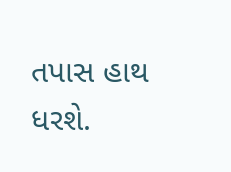તપાસ હાથ ધરશે.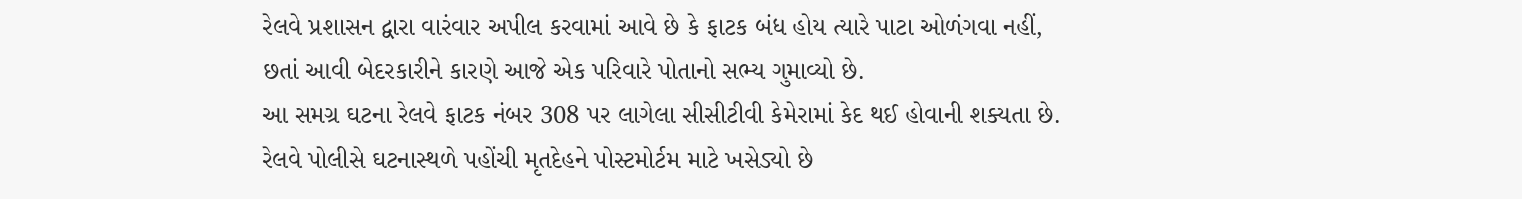રેલવે પ્રશાસન દ્વારા વારંવાર અપીલ કરવામાં આવે છે કે ફાટક બંધ હોય ત્યારે પાટા ઓળંગવા નહીં, છતાં આવી બેદરકારીને કારણે આજે એક પરિવારે પોતાનો સભ્ય ગુમાવ્યો છે.
આ સમગ્ર ઘટના રેલવે ફાટક નંબર 308 પર લાગેલા સીસીટીવી કેમેરામાં કેદ થઈ હોવાની શક્યતા છે. રેલવે પોલીસે ઘટનાસ્થળે પહોંચી મૃતદેહને પોસ્ટમોર્ટમ માટે ખસેડ્યો છે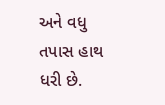અને વધુ તપાસ હાથ ધરી છે.